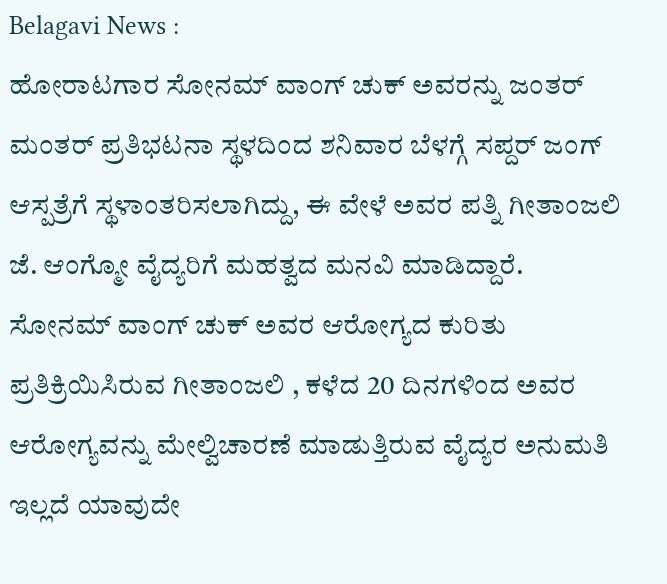Belagavi News :
ಹೋರಾಟಗಾರ ಸೋನಮ್ ವಾಂಗ್ ಚುಕ್ ಅವರನ್ನು ಜಂತರ್ ಮಂತರ್ ಪ್ರತಿಭಟನಾ ಸ್ಥಳದಿಂದ ಶನಿವಾರ ಬೆಳಗ್ಗೆ ಸಪ್ದರ್ ಜಂಗ್ ಆಸ್ಪತ್ರೆಗೆ ಸ್ಥಳಾಂತರಿಸಲಾಗಿದ್ದು, ಈ ವೇಳೆ ಅವರ ಪತ್ನಿ ಗೀತಾಂಜಲಿ ಜೆ. ಆಂಗ್ಮೋ ವೈದ್ಯರಿಗೆ ಮಹತ್ವದ ಮನವಿ ಮಾಡಿದ್ದಾರೆ.
ಸೋನಮ್ ವಾಂಗ್ ಚುಕ್ ಅವರ ಆರೋಗ್ಯದ ಕುರಿತು ಪ್ರತಿಕ್ರಿಯಿಸಿರುವ ಗೀತಾಂಜಲಿ , ಕಳೆದ 20 ದಿನಗಳಿಂದ ಅವರ ಆರೋಗ್ಯವನ್ನು ಮೇಲ್ವಿಚಾರಣೆ ಮಾಡುತ್ತಿರುವ ವೈದ್ಯರ ಅನುಮತಿ ಇಲ್ಲದೆ ಯಾವುದೇ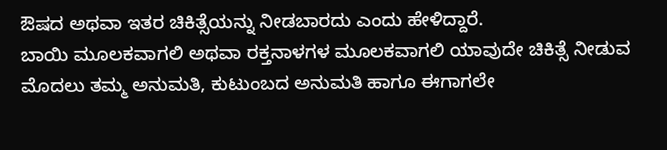ಔಷದ ಅಥವಾ ಇತರ ಚಿಕಿತ್ಸೆಯನ್ನು ನೀಡಬಾರದು ಎಂದು ಹೇಳಿದ್ದಾರೆ.
ಬಾಯಿ ಮೂಲಕವಾಗಲಿ ಅಥವಾ ರಕ್ತನಾಳಗಳ ಮೂಲಕವಾಗಲಿ ಯಾವುದೇ ಚಿಕಿತ್ಸೆ ನೀಡುವ ಮೊದಲು ತಮ್ಮ ಅನುಮತಿ, ಕುಟುಂಬದ ಅನುಮತಿ ಹಾಗೂ ಈಗಾಗಲೇ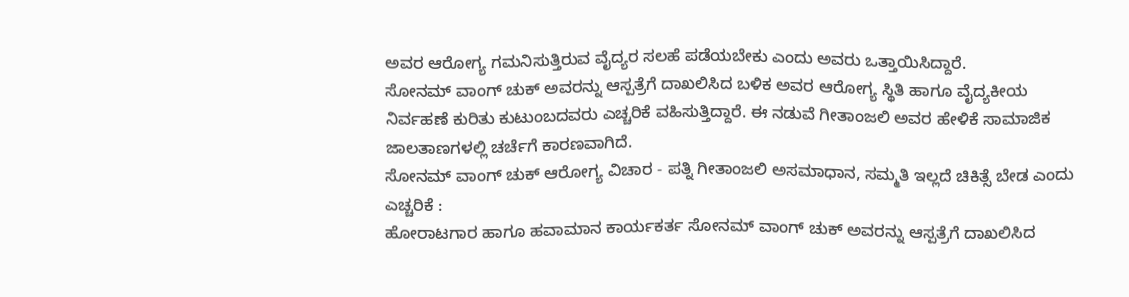ಅವರ ಆರೋಗ್ಯ ಗಮನಿಸುತ್ತಿರುವ ವೈದ್ಯರ ಸಲಹೆ ಪಡೆಯಬೇಕು ಎಂದು ಅವರು ಒತ್ತಾಯಿಸಿದ್ದಾರೆ.
ಸೋನಮ್ ವಾಂಗ್ ಚುಕ್ ಅವರನ್ನು ಆಸ್ಪತ್ರೆಗೆ ದಾಖಲಿಸಿದ ಬಳಿಕ ಅವರ ಆರೋಗ್ಯ ಸ್ಥಿತಿ ಹಾಗೂ ವೈದ್ಯಕೀಯ ನಿರ್ವಹಣೆ ಕುರಿತು ಕುಟುಂಬದವರು ಎಚ್ಚರಿಕೆ ವಹಿಸುತ್ತಿದ್ದಾರೆ. ಈ ನಡುವೆ ಗೀತಾಂಜಲಿ ಅವರ ಹೇಳಿಕೆ ಸಾಮಾಜಿಕ ಜಾಲತಾಣಗಳಲ್ಲಿ ಚರ್ಚೆಗೆ ಕಾರಣವಾಗಿದೆ.
ಸೋನಮ್ ವಾಂಗ್ ಚುಕ್ ಆರೋಗ್ಯ ವಿಚಾರ - ಪತ್ನಿ ಗೀತಾಂಜಲಿ ಅಸಮಾಧಾನ, ಸಮ್ಮತಿ ಇಲ್ಲದೆ ಚಿಕಿತ್ಸೆ ಬೇಡ ಎಂದು ಎಚ್ಚರಿಕೆ :
ಹೋರಾಟಗಾರ ಹಾಗೂ ಹವಾಮಾನ ಕಾರ್ಯಕರ್ತ ಸೋನಮ್ ವಾಂಗ್ ಚುಕ್ ಅವರನ್ನು ಆಸ್ಪತ್ರೆಗೆ ದಾಖಲಿಸಿದ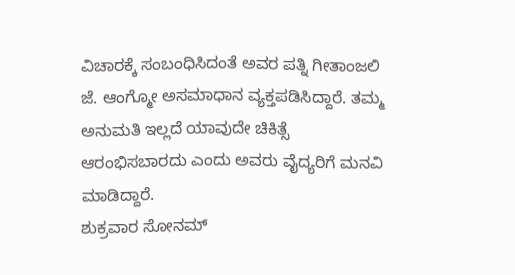ವಿಚಾರಕ್ಕೆ ಸಂಬಂಧಿಸಿದಂತೆ ಅವರ ಪತ್ನಿ ಗೀತಾಂಜಲಿ ಜೆ. ಆಂಗ್ಮೋ ಅಸಮಾಧಾನ ವ್ಯಕ್ತಪಡಿಸಿದ್ದಾರೆ. ತಮ್ಮ ಅನುಮತಿ ಇಲ್ಲದೆ ಯಾವುದೇ ಚಿಕಿತ್ಸೆ ಆರಂಭಿಸಬಾರದು ಎಂದು ಅವರು ವೈದ್ಯರಿಗೆ ಮನವಿ ಮಾಡಿದ್ದಾರೆ.
ಶುಕ್ರವಾರ ಸೋನಮ್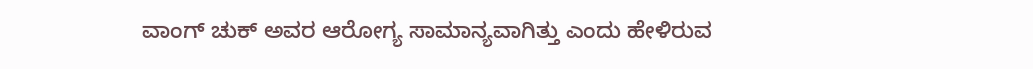ವಾಂಗ್ ಚುಕ್ ಅವರ ಆರೋಗ್ಯ ಸಾಮಾನ್ಯವಾಗಿತ್ತು ಎಂದು ಹೇಳಿರುವ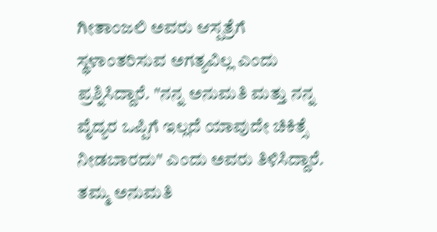ಗೀತಾಂಜಲಿ ಅವರು ಆಸ್ಪತ್ರೆಗೆ ಸ್ಥಳಾಂತರಿಸುವ ಅಗತ್ಯವಿಲ್ಲ ಎಂದು ಪ್ರಶ್ನಿಸಿದ್ದಾರೆ. "ನನ್ನ ಅನುಮತಿ ಮತ್ತು ನನ್ನ ವೈದ್ಯರ ಒಪ್ಪಿಗೆ ಇಲ್ಲದೆ ಯಾವುದೇ ಚಿಕಿತ್ಸೆ ನೀಡಬಾರದು" ಎಂದು ಅವರು ತಿಳಿಸಿದ್ದಾರೆ.
ತಮ್ಮ ಅನುಮತಿ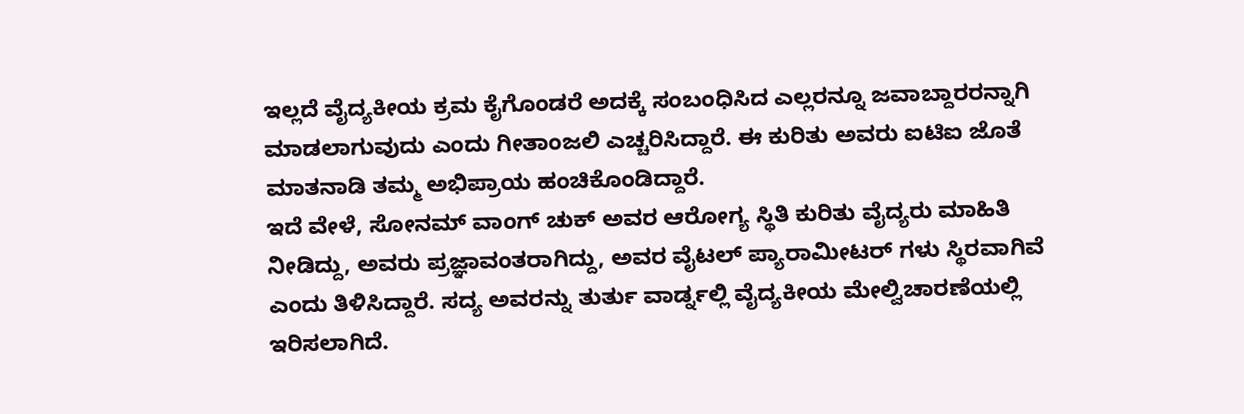ಇಲ್ಲದೆ ವೈದ್ಯಕೀಯ ಕ್ರಮ ಕೈಗೊಂಡರೆ ಅದಕ್ಕೆ ಸಂಬಂಧಿಸಿದ ಎಲ್ಲರನ್ನೂ ಜವಾಬ್ದಾರರನ್ನಾಗಿ ಮಾಡಲಾಗುವುದು ಎಂದು ಗೀತಾಂಜಲಿ ಎಚ್ಚರಿಸಿದ್ದಾರೆ. ಈ ಕುರಿತು ಅವರು ಐಟಿಐ ಜೊತೆ ಮಾತನಾಡಿ ತಮ್ಮ ಅಭಿಪ್ರಾಯ ಹಂಚಿಕೊಂಡಿದ್ದಾರೆ.
ಇದೆ ವೇಳೆ, ಸೋನಮ್ ವಾಂಗ್ ಚುಕ್ ಅವರ ಆರೋಗ್ಯ ಸ್ಥಿತಿ ಕುರಿತು ವೈದ್ಯರು ಮಾಹಿತಿ ನೀಡಿದ್ದು, ಅವರು ಪ್ರಜ್ಞಾವಂತರಾಗಿದ್ದು, ಅವರ ವೈಟಲ್ ಪ್ಯಾರಾಮೀಟರ್ ಗಳು ಸ್ಥಿರವಾಗಿವೆ ಎಂದು ತಿಳಿಸಿದ್ದಾರೆ. ಸದ್ಯ ಅವರನ್ನು ತುರ್ತು ವಾರ್ಡ್ನಲ್ಲಿ ವೈದ್ಯಕೀಯ ಮೇಲ್ವಿಚಾರಣೆಯಲ್ಲಿ ಇರಿಸಲಾಗಿದೆ.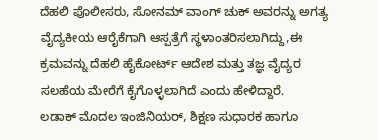ದೆಹಲಿ ಪೊಲೀಸರು, ಸೋನಮ್ ವಾಂಗ್ ಚುಕ್ ಅವರನ್ನು ಅಗತ್ಯ ವೈದ್ಯಕೀಯ ಆರೈಕೆಗಾಗಿ ಆಸ್ಪತ್ರೆಗೆ ಸ್ಥಳಾಂತರಿಸಲಾಗಿದ್ದು,ಈ ಕ್ರಮವನ್ನು ದೆಹಲಿ ಹೈಕೋರ್ಟ್ ಆದೇಶ ಮತ್ತು ತಜ್ಞ ವೈದ್ಯರ ಸಲಹೆಯ ಮೇರೆಗೆ ಕೈಗೊಳ್ಳಲಾಗಿದೆ ಎಂದು ಹೇಳಿದ್ದಾರೆ.
ಲಡಾಕ್ ಮೊದಲ ಇಂಜಿನಿಯರ್, ಶಿಕ್ಷಣ ಸುಧಾರಕ ಹಾಗೂ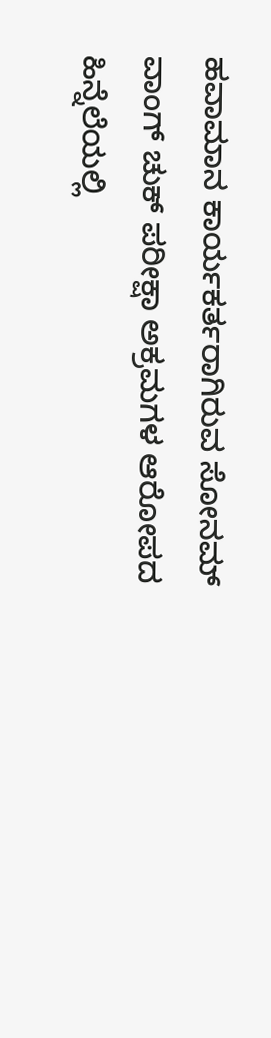ಹವಾಮಾನ ಕಾರ್ಯಕರ್ತರಾಗಿರುವ ಸೋನಮ್ ವಾಂಗ್ ಚುಕ್ ಪರೀಕ್ಷಾ ಅಕ್ರಮಗಳ ಆರೋಪದ ಹಿನ್ನೆಲೆಯಲ್ಲಿ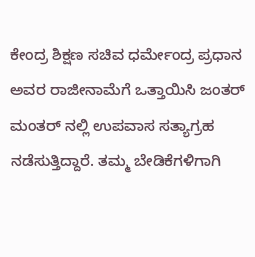ಕೇಂದ್ರ ಶಿಕ್ಷಣ ಸಚಿವ ಧರ್ಮೇಂದ್ರ ಪ್ರಧಾನ ಅವರ ರಾಜೀನಾಮೆಗೆ ಒತ್ತಾಯಿಸಿ ಜಂತರ್ ಮಂತರ್ ನಲ್ಲಿ ಉಪವಾಸ ಸತ್ಯಾಗ್ರಹ ನಡೆಸುತ್ತಿದ್ದಾರೆ. ತಮ್ಮ ಬೇಡಿಕೆಗಳಿಗಾಗಿ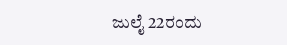ಜುಲೈ 22ರಂದು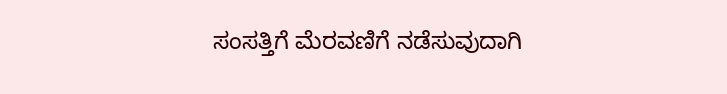ಸಂಸತ್ತಿಗೆ ಮೆರವಣಿಗೆ ನಡೆಸುವುದಾಗಿ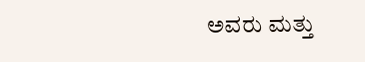ಅವರು ಮತ್ತು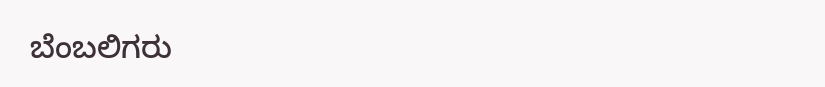ಬೆಂಬಲಿಗರು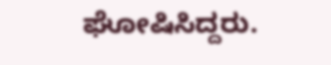ಘೋಷಿಸಿದ್ದರು.